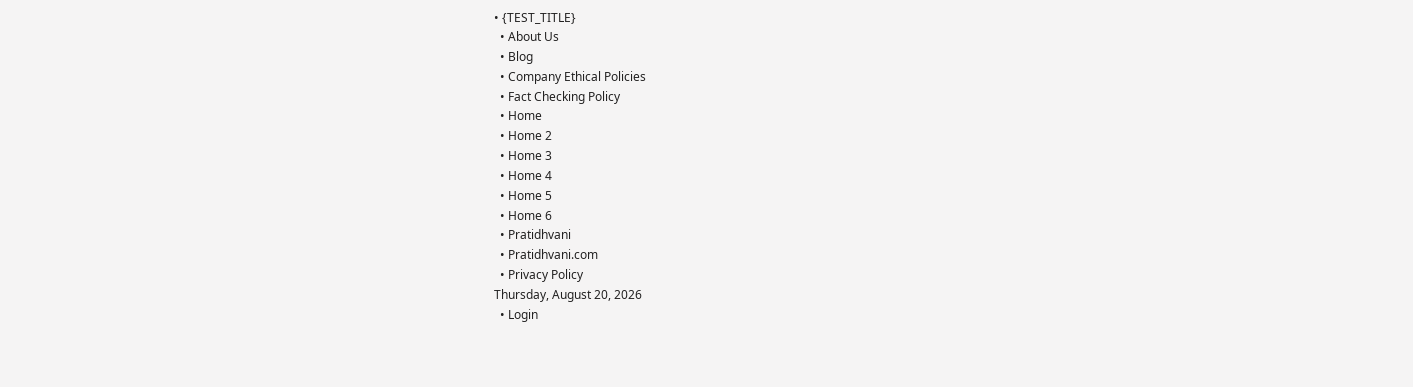• {TEST_TITLE}
  • About Us
  • Blog
  • Company Ethical Policies
  • Fact Checking Policy
  • Home
  • Home 2
  • Home 3
  • Home 4
  • Home 5
  • Home 6
  • Pratidhvani
  • Pratidhvani.com
  • Privacy Policy
Thursday, August 20, 2026
  • Login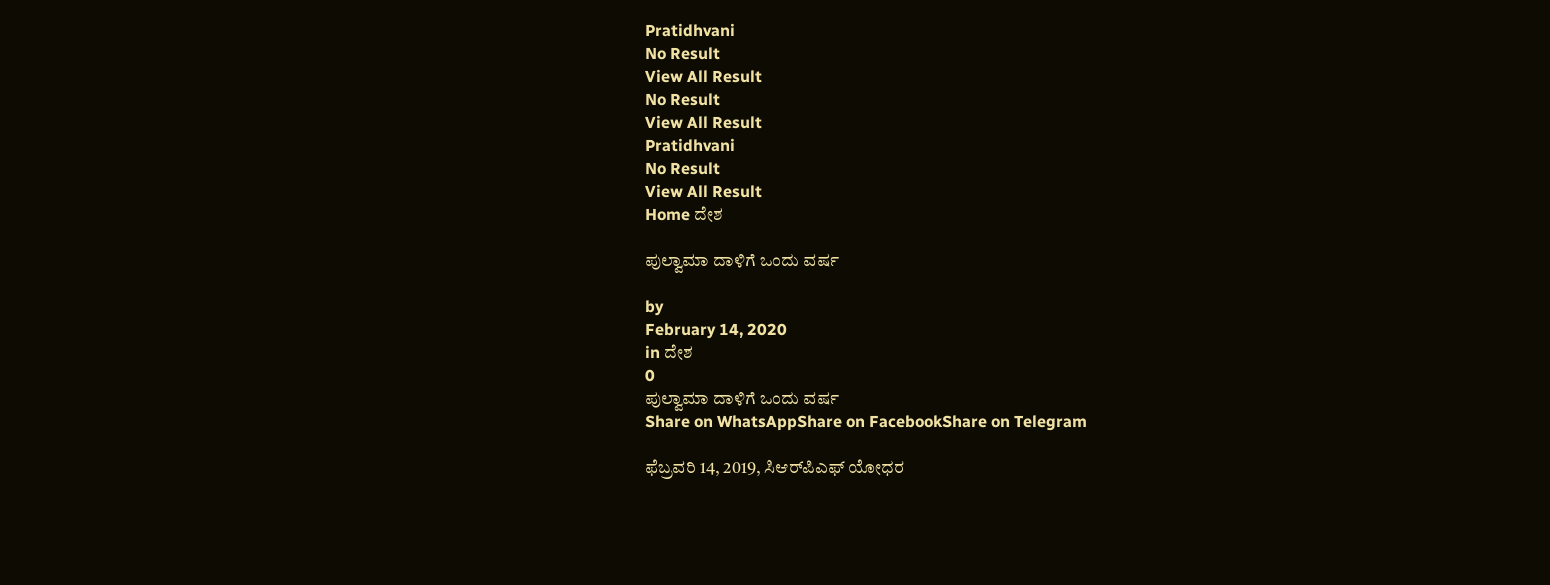Pratidhvani
No Result
View All Result
No Result
View All Result
Pratidhvani
No Result
View All Result
Home ದೇಶ

ಪುಲ್ವಾಮಾ ದಾಳಿಗೆ ಒಂದು ವರ್ಷ

by
February 14, 2020
in ದೇಶ
0
ಪುಲ್ವಾಮಾ ದಾಳಿಗೆ ಒಂದು ವರ್ಷ
Share on WhatsAppShare on FacebookShare on Telegram

ಫೆಬ್ರವರಿ 14, 2019, ಸಿಆರ್‌ಪಿಎಫ್ ಯೋಧರ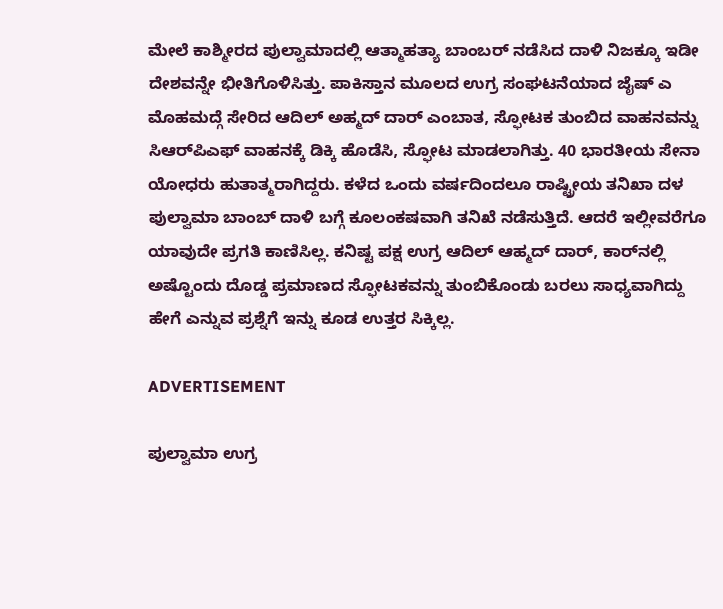ಮೇಲೆ ಕಾಶ್ಮೀರದ ಪುಲ್ವಾಮಾದಲ್ಲಿ ಆತ್ಮಾಹತ್ಯಾ ಬಾಂಬರ್ ನಡೆಸಿದ ದಾಳಿ ನಿಜಕ್ಕೂ ಇಡೀ ದೇಶವನ್ನೇ ಭೀತಿಗೊಳಿಸಿತ್ತು. ಪಾಕಿಸ್ತಾನ ಮೂಲದ ಉಗ್ರ ಸಂಘಟನೆಯಾದ ಜೈಷ್ ಎ ಮೊಹಮದ್ಗೆ ಸೇರಿದ ಆದಿಲ್ ಅಹ್ಮದ್ ದಾರ್ ಎಂಬಾತ, ಸ್ಫೋಟಕ ತುಂಬಿದ ವಾಹನವನ್ನು ಸಿಆರ್‌ಪಿಎಫ್ ವಾಹನಕ್ಕೆ ಡಿಕ್ಕಿ ಹೊಡೆಸಿ, ಸ್ಫೋಟ ಮಾಡಲಾಗಿತ್ತು. 40 ಭಾರತೀಯ ಸೇನಾ ಯೋಧರು ಹುತಾತ್ಮರಾಗಿದ್ದರು. ಕಳೆದ ಒಂದು ವರ್ಷದಿಂದಲೂ ರಾಷ್ಟ್ರೀಯ ತನಿಖಾ ದಳ ಪುಲ್ವಾಮಾ ಬಾಂಬ್ ದಾಳಿ ಬಗ್ಗೆ ಕೂಲಂಕಷವಾಗಿ ತನಿಖೆ ನಡೆಸುತ್ತಿದೆ. ಆದರೆ ಇಲ್ಲೀವರೆಗೂ ಯಾವುದೇ ಪ್ರಗತಿ ಕಾಣಿಸಿಲ್ಲ. ಕನಿಷ್ಟ ಪಕ್ಷ ಉಗ್ರ ಆದಿಲ್ ಆಹ್ಮದ್ ದಾರ್, ಕಾರ್‌ನಲ್ಲಿ ಅಷ್ಟೊಂದು ದೊಡ್ಡ ಪ್ರಮಾಣದ ಸ್ಫೋಟಕವನ್ನು ತುಂಬಿಕೊಂಡು ಬರಲು ಸಾಧ್ಯವಾಗಿದ್ದು ಹೇಗೆ ಎನ್ನುವ ಪ್ರಶ್ನೆಗೆ ಇನ್ನು ಕೂಡ ಉತ್ತರ ಸಿಕ್ಕಿಲ್ಲ.

ADVERTISEMENT

ಪುಲ್ವಾಮಾ ಉಗ್ರ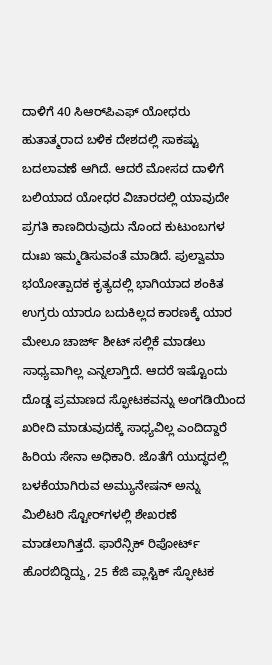ದಾಳಿಗೆ 40 ಸಿಆರ್‌ಪಿಎಫ್ ಯೋಧರು ಹುತಾತ್ಮರಾದ ಬಳಿಕ ದೇಶದಲ್ಲಿ ಸಾಕಷ್ಟು ಬದಲಾವಣೆ ಆಗಿದೆ. ಆದರೆ ಮೋಸದ ದಾಳಿಗೆ ಬಲಿಯಾದ ಯೋಧರ ವಿಚಾರದಲ್ಲಿ ಯಾವುದೇ ಪ್ರಗತಿ ಕಾಣದಿರುವುದು ನೊಂದ ಕುಟುಂಬಗಳ ದುಃಖ ಇಮ್ಮಡಿಸುವಂತೆ ಮಾಡಿದೆ. ಪುಲ್ವಾಮಾ ಭಯೋತ್ಪಾದಕ ಕೃತ್ಯದಲ್ಲಿ ಭಾಗಿಯಾದ ಶಂಕಿತ ಉಗ್ರರು ಯಾರೂ ಬದುಕಿಲ್ಲದ ಕಾರಣಕ್ಕೆ ಯಾರ ಮೇಲೂ ಚಾರ್ಜ್ ಶೀಟ್ ಸಲ್ಲಿಕೆ ಮಾಡಲು ಸಾಧ್ಯವಾಗಿಲ್ಲ ಎನ್ನಲಾಗ್ತಿದೆ. ಆದರೆ ಇಷ್ಟೊಂದು ದೊಡ್ಡ ಪ್ರಮಾಣದ ಸ್ಫೋಟಕವನ್ನು ಅಂಗಡಿಯಿಂದ ಖರೀದಿ ಮಾಡುವುದಕ್ಕೆ ಸಾಧ್ಯವಿಲ್ಲ ಎಂದಿದ್ದಾರೆ ಹಿರಿಯ ಸೇನಾ ಅಧಿಕಾರಿ. ಜೊತೆಗೆ ಯುದ್ಧದಲ್ಲಿ ಬಳಕೆಯಾಗಿರುವ ಅಮ್ಯುನೇಷನ್ ಅನ್ನು ಮಿಲಿಟರಿ ಸ್ಟೋರ್‌ಗಳಲ್ಲಿ ಶೇಖರಣೆ ಮಾಡಲಾಗಿತ್ತದೆ. ಫಾರೆನ್ಸಿಕ್ ರಿಪೋರ್ಟ್ ಹೊರಬಿದ್ದಿದ್ದು, 25 ಕೆಜಿ ಪ್ಲಾಸ್ಟಿಕ್ ಸ್ಫೋಟಕ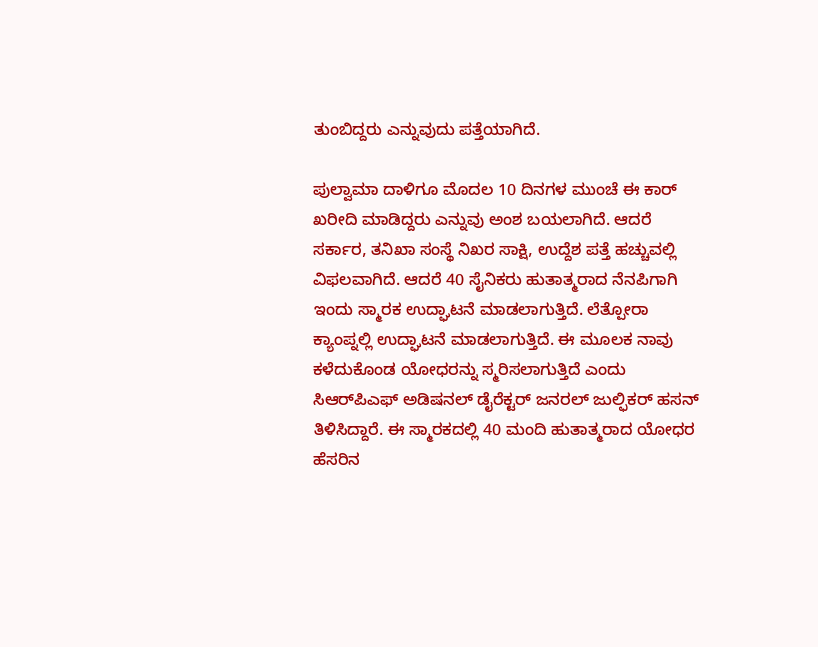ತುಂಬಿದ್ದರು ಎನ್ನುವುದು ಪತ್ತೆಯಾಗಿದೆ.

ಪುಲ್ವಾಮಾ ದಾಳಿಗೂ ಮೊದಲ 10 ದಿನಗಳ ಮುಂಚೆ ಈ ಕಾರ್ ಖರೀದಿ ಮಾಡಿದ್ದರು ಎನ್ನುವು ಅಂಶ ಬಯಲಾಗಿದೆ. ಆದರೆ ಸರ್ಕಾರ, ತನಿಖಾ ಸಂಸ್ಥೆ ನಿಖರ ಸಾಕ್ಷಿ, ಉದ್ದೆಶ ಪತ್ತೆ ಹಚ್ಚುವಲ್ಲಿ ವಿಫಲವಾಗಿದೆ. ಆದರೆ 40 ಸೈನಿಕರು ಹುತಾತ್ಮರಾದ ನೆನಪಿಗಾಗಿ ಇಂದು ಸ್ಮಾರಕ ಉದ್ಘಾಟನೆ ಮಾಡಲಾಗುತ್ತಿದೆ. ಲೆತ್ಪೋರಾ ಕ್ಯಾಂಪ್ನಲ್ಲಿ ಉದ್ಘಾಟನೆ ಮಾಡಲಾಗುತ್ತಿದೆ. ಈ ಮೂಲಕ ನಾವು ಕಳೆದುಕೊಂಡ ಯೋಧರನ್ನು ಸ್ಮರಿಸಲಾಗುತ್ತಿದೆ ಎಂದು ಸಿಆರ್‌ಪಿಎಫ್ ಅಡಿಷನಲ್ ಡೈರೆಕ್ಟರ್ ಜನರಲ್ ಜುಲ್ಫಿಕರ್ ಹಸನ್ ತಿಳಿಸಿದ್ದಾರೆ. ಈ ಸ್ಮಾರಕದಲ್ಲಿ 40 ಮಂದಿ ಹುತಾತ್ಮರಾದ ಯೋಧರ ಹೆಸರಿನ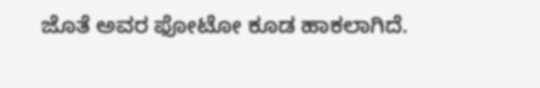ಜೊತೆ ಅವರ ಫೋಟೋ ಕೂಡ ಹಾಕಲಾಗಿದೆ.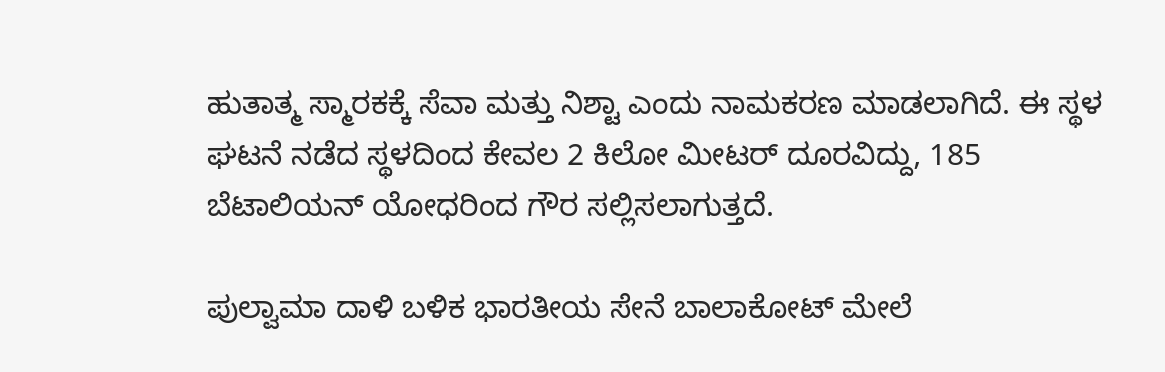ಹುತಾತ್ಮ ಸ್ಮಾರಕಕ್ಕೆ ಸೆವಾ ಮತ್ತು ನಿಶ್ಟಾ ಎಂದು ನಾಮಕರಣ ಮಾಡಲಾಗಿದೆ. ಈ ಸ್ಥಳ ಘಟನೆ ನಡೆದ ಸ್ಥಳದಿಂದ ಕೇವಲ 2 ಕಿಲೋ ಮೀಟರ್ ದೂರವಿದ್ದು, 185 ಬೆಟಾಲಿಯನ್ ಯೋಧರಿಂದ ಗೌರ ಸಲ್ಲಿಸಲಾಗುತ್ತದೆ.

ಪುಲ್ವಾಮಾ ದಾಳಿ ಬಳಿಕ ಭಾರತೀಯ ಸೇನೆ ಬಾಲಾಕೋಟ್ ಮೇಲೆ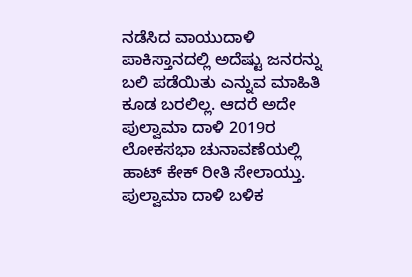ನಡೆಸಿದ ವಾಯುದಾಳಿ ಪಾಕಿಸ್ತಾನದಲ್ಲಿ ಅದೆಷ್ಟು ಜನರನ್ನು ಬಲಿ ಪಡೆಯಿತು ಎನ್ನುವ ಮಾಹಿತಿ ಕೂಡ ಬರಲಿಲ್ಲ. ಆದರೆ ಅದೇ ಪುಲ್ವಾಮಾ ದಾಳಿ 2019ರ ಲೋಕಸಭಾ ಚುನಾವಣೆಯಲ್ಲಿ ಹಾಟ್ ಕೇಕ್ ರೀತಿ ಸೇಲಾಯ್ತು. ಪುಲ್ವಾಮಾ ದಾಳಿ ಬಳಿಕ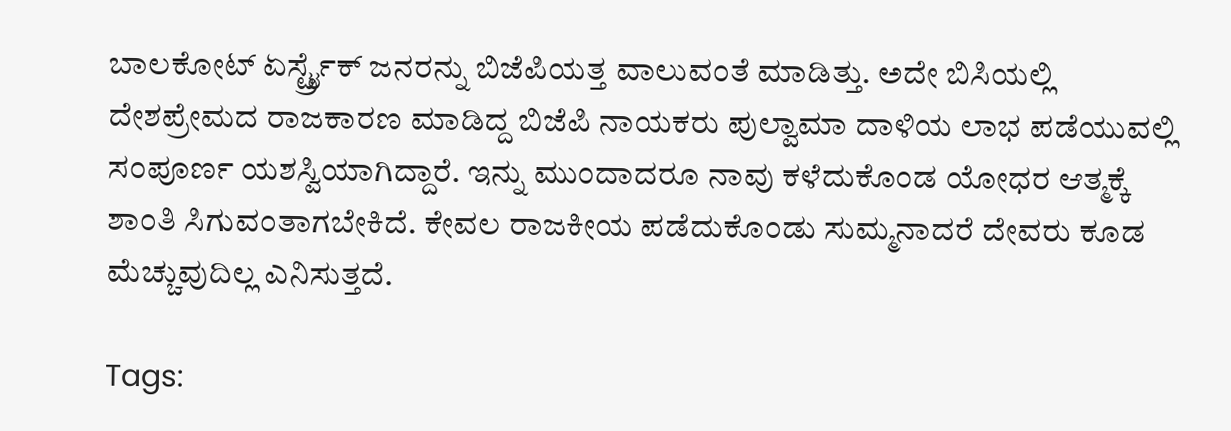ಬಾಲಕೋಟ್ ಏರ್ಸ್ಟ್ರೈಕ್ ಜನರನ್ನು ಬಿಜೆಪಿಯತ್ತ ವಾಲುವಂತೆ ಮಾಡಿತ್ತು. ಅದೇ ಬಿಸಿಯಲ್ಲಿ ದೇಶಪ್ರೇಮದ ರಾಜಕಾರಣ ಮಾಡಿದ್ದ ಬಿಜೆಪಿ ನಾಯಕರು ಪುಲ್ವಾಮಾ ದಾಳಿಯ ಲಾಭ ಪಡೆಯುವಲ್ಲಿ ಸಂಪೂರ್ಣ ಯಶಸ್ವಿಯಾಗಿದ್ದಾರೆ. ಇನ್ನು ಮುಂದಾದರೂ ನಾವು ಕಳೆದುಕೊಂಡ ಯೋಧರ ಆತ್ಮಕ್ಕೆ ಶಾಂತಿ ಸಿಗುವಂತಾಗಬೇಕಿದೆ. ಕೇವಲ ರಾಜಕೀಯ ಪಡೆದುಕೊಂಡು ಸುಮ್ಮನಾದರೆ ದೇವರು ಕೂಡ ಮೆಚ್ಚುವುದಿಲ್ಲ ಎನಿಸುತ್ತದೆ.

Tags: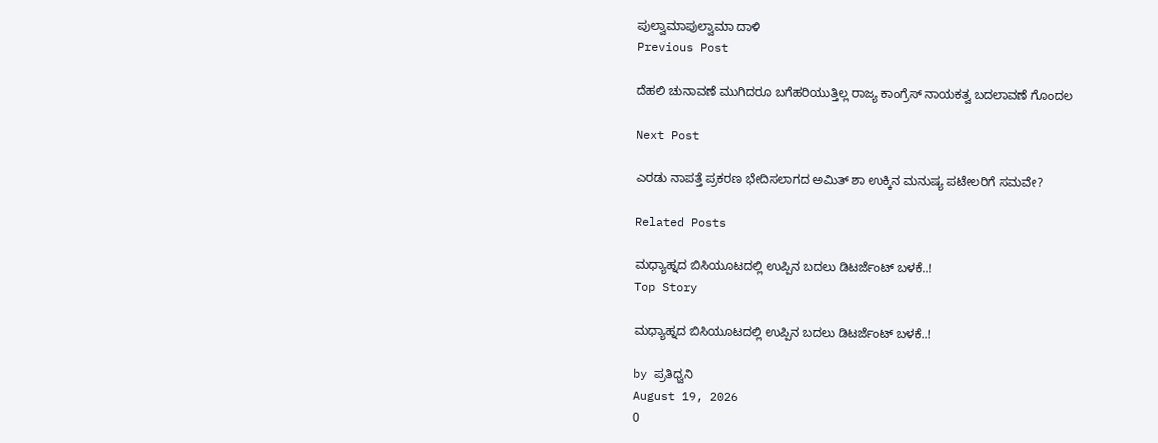ಪುಲ್ವಾಮಾಪುಲ್ವಾಮಾ ದಾಳಿ
Previous Post

ದೆಹಲಿ ಚುನಾವಣೆ ಮುಗಿದರೂ ಬಗೆಹರಿಯುತ್ತಿಲ್ಲ ರಾಜ್ಯ ಕಾಂಗ್ರೆಸ್ ನಾಯಕತ್ವ ಬದಲಾವಣೆ ಗೊಂದಲ

Next Post

ಎರಡು ನಾಪತ್ತೆ ಪ್ರಕರಣ ಭೇದಿಸಲಾಗದ ಅಮಿತ್ ಶಾ ಉಕ್ಕಿನ ಮನುಷ್ಯ ಪಟೇಲರಿಗೆ ಸಮವೇ?

Related Posts

ಮಧ್ಯಾಹ್ನದ ಬಿಸಿಯೂಟದಲ್ಲಿ ಉಪ್ಪಿನ ಬದಲು ಡಿಟರ್ಜೆಂಟ್‌ ಬಳಕೆ..!
Top Story

ಮಧ್ಯಾಹ್ನದ ಬಿಸಿಯೂಟದಲ್ಲಿ ಉಪ್ಪಿನ ಬದಲು ಡಿಟರ್ಜೆಂಟ್‌ ಬಳಕೆ..!

by ಪ್ರತಿಧ್ವನಿ
August 19, 2026
0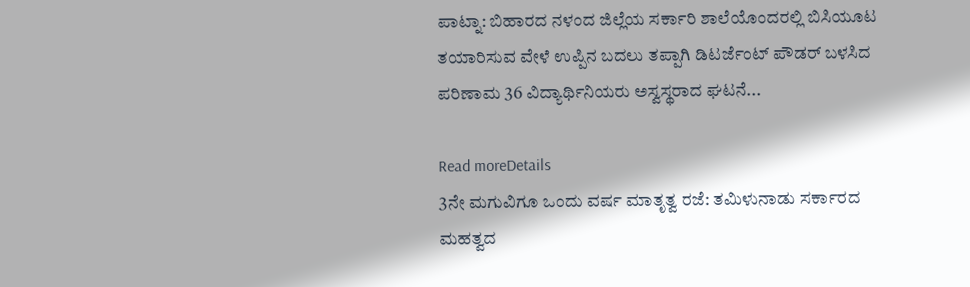ಪಾಟ್ನಾ: ಬಿಹಾರದ ನಳಂದ ಜಿಲ್ಲೆಯ ಸರ್ಕಾರಿ ಶಾಲೆಯೊಂದರಲ್ಲಿ ಬಿಸಿಯೂಟ ತಯಾರಿಸುವ ವೇಳೆ ಉಪ್ಪಿನ ಬದಲು ತಪ್ಪಾಗಿ ಡಿಟರ್ಜೆಂಟ್‌ ಪೌಡರ್‌ ಬಳಸಿದ ಪರಿಣಾಮ 36 ವಿದ್ಯಾರ್ಥಿನಿಯರು ಅಸ್ವಸ್ಥರಾದ ಘಟನೆ...

Read moreDetails
3ನೇ ಮಗುವಿಗೂ ಒಂದು ವರ್ಷ ಮಾತೃತ್ವ ರಜೆ: ತಮಿಳುನಾಡು ಸರ್ಕಾರದ ಮಹತ್ವದ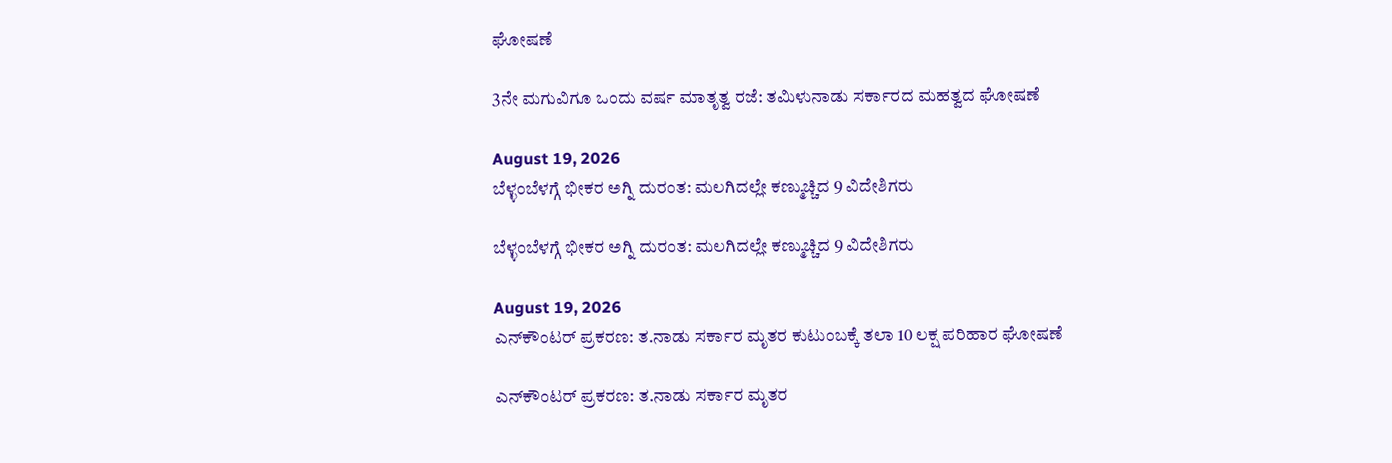ಘೋಷಣೆ

3ನೇ ಮಗುವಿಗೂ ಒಂದು ವರ್ಷ ಮಾತೃತ್ವ ರಜೆ: ತಮಿಳುನಾಡು ಸರ್ಕಾರದ ಮಹತ್ವದ ಘೋಷಣೆ

August 19, 2026
ಬೆಳ್ಳಂಬೆಳಗ್ಗೆ ಭೀಕರ ಅಗ್ನಿ ದುರಂತ: ಮಲಗಿದಲ್ಲೇ ಕಣ್ಮುಚ್ಚಿದ 9 ವಿದೇಶಿಗರು

ಬೆಳ್ಳಂಬೆಳಗ್ಗೆ ಭೀಕರ ಅಗ್ನಿ ದುರಂತ: ಮಲಗಿದಲ್ಲೇ ಕಣ್ಮುಚ್ಚಿದ 9 ವಿದೇಶಿಗರು

August 19, 2026
ಎನ್‌ಕೌಂಟರ್‌ ಪ್ರಕರಣ: ತ.ನಾಡು ಸರ್ಕಾರ ಮೃತರ ಕುಟುಂಬಕ್ಕೆ ತಲಾ 10 ಲಕ್ಷ ಪರಿಹಾರ ಘೋಷಣೆ

ಎನ್‌ಕೌಂಟರ್‌ ಪ್ರಕರಣ: ತ.ನಾಡು ಸರ್ಕಾರ ಮೃತರ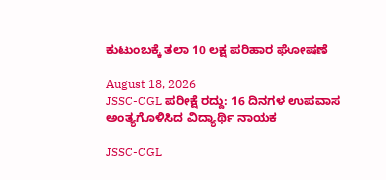ಕುಟುಂಬಕ್ಕೆ ತಲಾ 10 ಲಕ್ಷ ಪರಿಹಾರ ಘೋಷಣೆ

August 18, 2026
JSSC-CGL ಪರೀಕ್ಷೆ ರದ್ದು: 16 ದಿನಗಳ ಉಪವಾಸ ಅಂತ್ಯಗೊಳಿಸಿದ ವಿದ್ಯಾರ್ಥಿ ನಾಯಕ

JSSC-CGL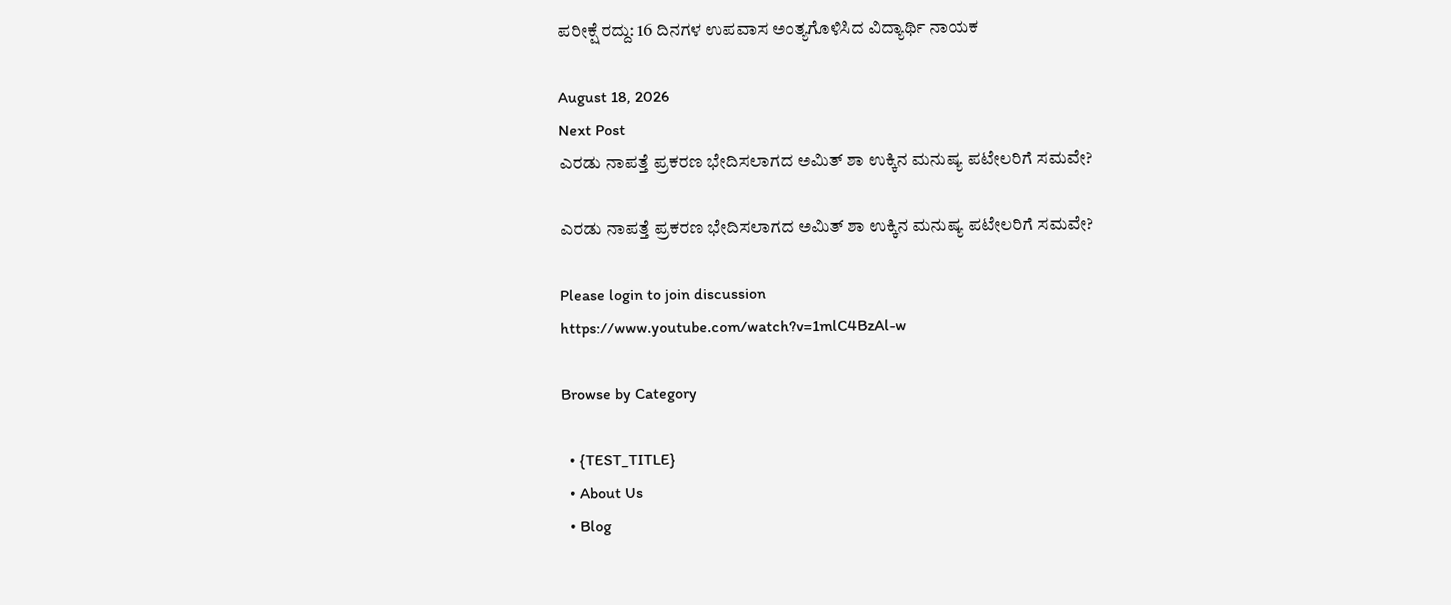ಪರೀಕ್ಷೆ ರದ್ದು: 16 ದಿನಗಳ ಉಪವಾಸ ಅಂತ್ಯಗೊಳಿಸಿದ ವಿದ್ಯಾರ್ಥಿ ನಾಯಕ

August 18, 2026
Next Post
ಎರಡು ನಾಪತ್ತೆ ಪ್ರಕರಣ ಭೇದಿಸಲಾಗದ ಅಮಿತ್ ಶಾ ಉಕ್ಕಿನ ಮನುಷ್ಯ ಪಟೇಲರಿಗೆ ಸಮವೇ?

ಎರಡು ನಾಪತ್ತೆ ಪ್ರಕರಣ ಭೇದಿಸಲಾಗದ ಅಮಿತ್ ಶಾ ಉಕ್ಕಿನ ಮನುಷ್ಯ ಪಟೇಲರಿಗೆ ಸಮವೇ?

Please login to join discussion
https://www.youtube.com/watch?v=1mlC4BzAl-w

Browse by Category

  • {TEST_TITLE}
  • About Us
  • Blog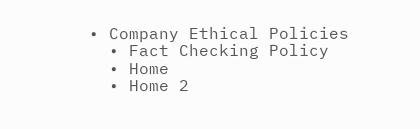• Company Ethical Policies
  • Fact Checking Policy
  • Home
  • Home 2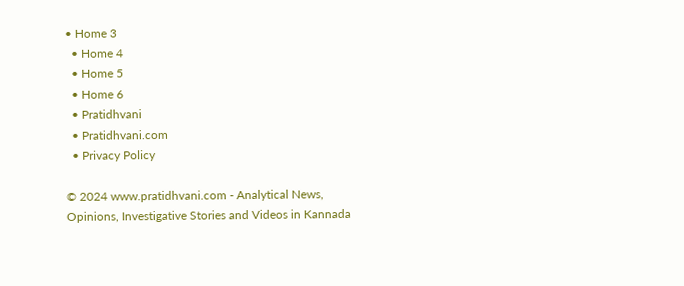• Home 3
  • Home 4
  • Home 5
  • Home 6
  • Pratidhvani
  • Pratidhvani.com
  • Privacy Policy

© 2024 www.pratidhvani.com - Analytical News, Opinions, Investigative Stories and Videos in Kannada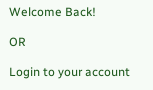Welcome Back!

OR

Login to your account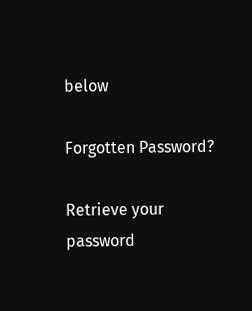below

Forgotten Password?

Retrieve your password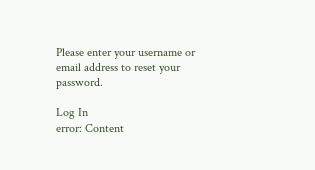Please enter your username or email address to reset your password.

Log In
error: Content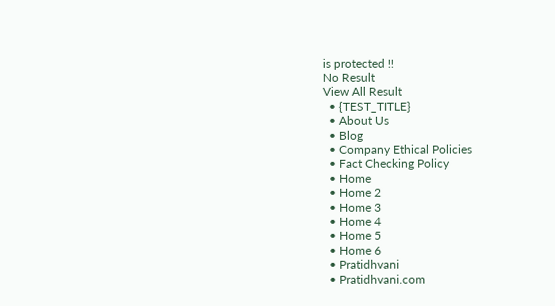is protected !!
No Result
View All Result
  • {TEST_TITLE}
  • About Us
  • Blog
  • Company Ethical Policies
  • Fact Checking Policy
  • Home
  • Home 2
  • Home 3
  • Home 4
  • Home 5
  • Home 6
  • Pratidhvani
  • Pratidhvani.com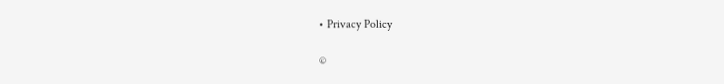• Privacy Policy

©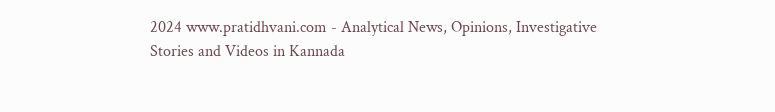2024 www.pratidhvani.com - Analytical News, Opinions, Investigative Stories and Videos in Kannada